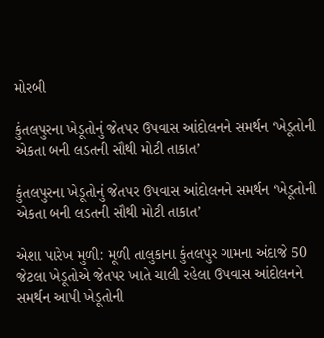મોરબી

કુંતલપુરના ખેડૂતોનું જેતપર ઉપવાસ આંદોલનને સમર્થન ‘ખેડૂતોની એકતા બની લડતની સૌથી મોટી તાકાત’

કુંતલપુરના ખેડૂતોનું જેતપર ઉપવાસ આંદોલનને સમર્થન ‘ખેડૂતોની એકતા બની લડતની સૌથી મોટી તાકાત’

એશા પારેખ મુળી: મૂળી તાલુકાના કુંતલપુર ગામના અંદાજે 50 જેટલા ખેડૂતોએ જેતપર ખાતે ચાલી રહેલા ઉપવાસ આંદોલનને સમર્થન આપી ખેડૂતોની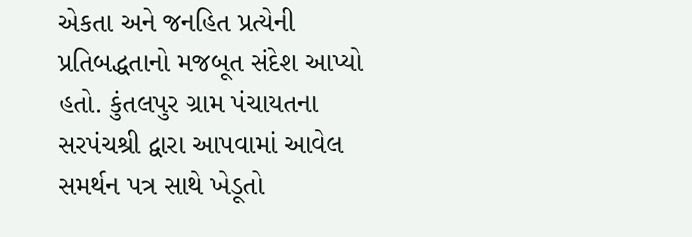એકતા અને જનહિત પ્રત્યેની પ્રતિબદ્ધતાનો મજબૂત સંદેશ આપ્યો હતો. કુંતલપુર ગ્રામ પંચાયતના સરપંચશ્રી દ્વારા આપવામાં આવેલ સમર્થન પત્ર સાથે ખેડૂતો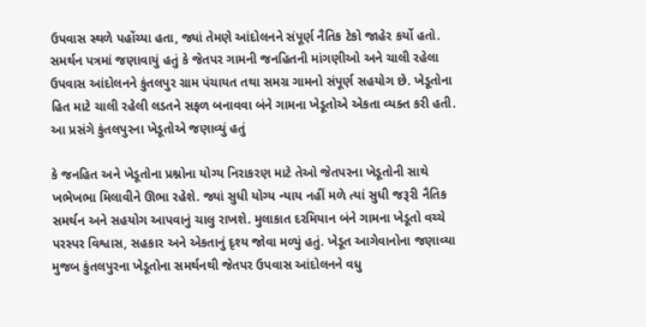ઉપવાસ સ્થળે પહોંચ્યા હતા, જ્યાં તેમણે આંદોલનને સંપૂર્ણ નૈતિક ટેકો જાહેર કર્યો હતો. સમર્થન પત્રમાં જણાવાયું હતું કે જેતપર ગામની જનહિતની માંગણીઓ અને ચાલી રહેલા ઉપવાસ આંદોલનને કુંતલપુર ગ્રામ પંચાયત તથા સમગ્ર ગામનો સંપૂર્ણ સહયોગ છે. ખેડૂતોના હિત માટે ચાલી રહેલી લડતને સફળ બનાવવા બંને ગામના ખેડૂતોએ એકતા વ્યક્ત કરી હતી.
આ પ્રસંગે કુંતલપુરના ખેડૂતોએ જણાવ્યું હતું

કે જનહિત અને ખેડૂતોના પ્રશ્નોના યોગ્ય નિરાકરણ માટે તેઓ જેતપરના ખેડૂતોની સાથે ખભેખભા મિલાવીને ઊભા રહેશે. જ્યાં સુધી યોગ્ય ન્યાય નહીં મળે ત્યાં સુધી જરૂરી નૈતિક સમર્થન અને સહયોગ આપવાનું ચાલુ રાખશે. મુલાકાત દરમિયાન બંને ગામના ખેડૂતો વચ્ચે પરસ્પર વિશ્વાસ, સહકાર અને એકતાનું દૃશ્ય જોવા મળ્યું હતું. ખેડૂત આગેવાનોના જણાવ્યા મુજબ કુંતલપુરના ખેડૂતોના સમર્થનથી જેતપર ઉપવાસ આંદોલનને વધુ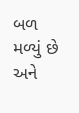બળ મળ્યું છે અને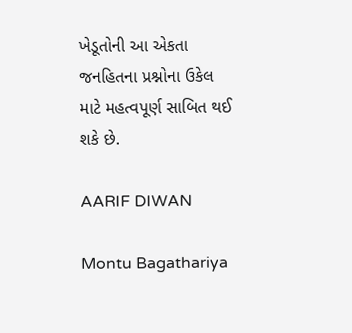ખેડૂતોની આ એકતા જનહિતના પ્રશ્નોના ઉકેલ માટે મહત્વપૂર્ણ સાબિત થઈ શકે છે.

AARIF DIWAN

Montu Bagathariya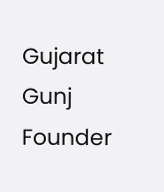Gujarat Gunj Founder